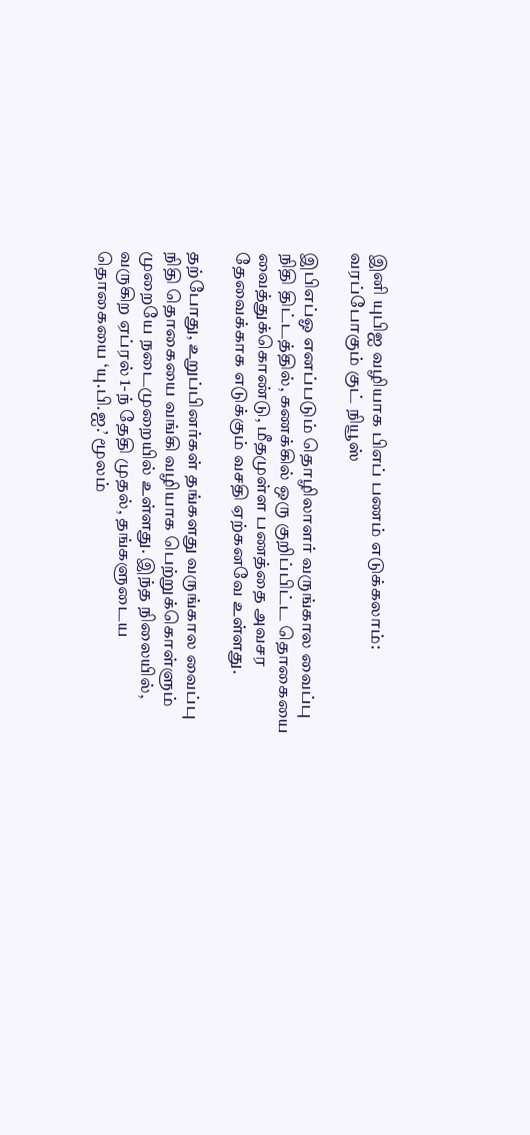இனி யுபிஐ வழியாக பிஎப் பணம் எடுக்கலாம்: வரப்போகும் குட் நியூஸ்

இபிஎப்ஓ எனப்படும் தொழிலாளர் வருங்கால வைப்பு நிதி திட்டத்தில், கணக்கில் ஒரு குறிப்பிட்ட தொகையை வைத்துக்கொண்டு, மீதமுள்ள பணத்தை அவசர தேவைக்காக எடுக்கும் வசதி ஏற்கனவே உள்ளது.

தற்போது, உறுப்பினர்கள் தங்களது வருங்கால வைப்பு நிதி தொகையை வங்கி வழியாக பெற்றுக்கொள்ளும் முறையே நடைமுறையில் உள்ளது. இந்த நிலையில், வருகிற ஏப்ரல் 1-ந் தேதி முதல், தங்களுடைய தொகையை ‘யு.பி.ஐ.’ மூலம்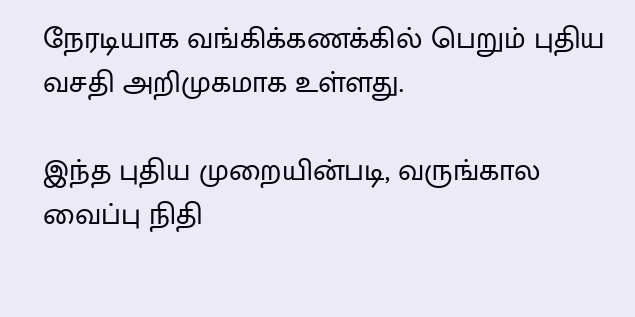நேரடியாக வங்கிக்கணக்கில் பெறும் புதிய வசதி அறிமுகமாக உள்ளது.

இந்த புதிய முறையின்படி, வருங்கால வைப்பு நிதி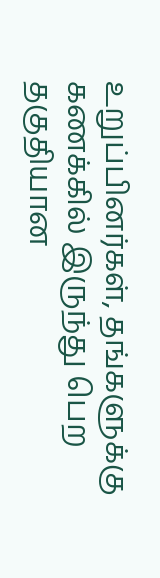உறுப்பினர்கள், தங்களுக்கு கணக்கில் இருந்து பெற தகுதியான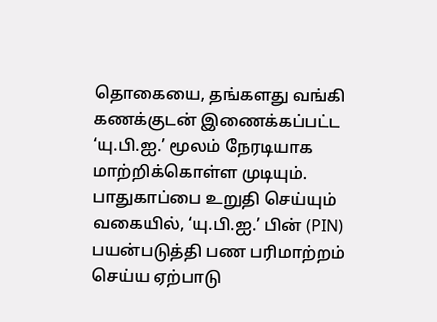தொகையை, தங்களது வங்கி கணக்குடன் இணைக்கப்பட்ட ‘யு.பி.ஐ.’ மூலம் நேரடியாக மாற்றிக்கொள்ள முடியும். பாதுகாப்பை உறுதி செய்யும் வகையில், ‘யு.பி.ஐ.’ பின் (PIN) பயன்படுத்தி பண பரிமாற்றம் செய்ய ஏற்பாடு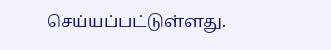செய்யப்பட்டுள்ளது.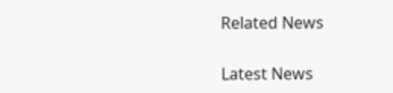Related News

Latest News